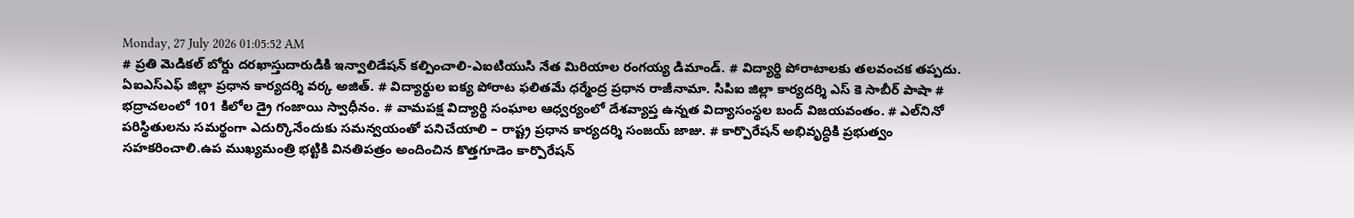Monday, 27 July 2026 01:05:52 AM
# ప్రతి మెడికల్ బోర్డు దరఖాస్తుదారుడికి ఇన్వాలిడేషన్ కల్పించాలి-ఎఐటియుసి నేత మిరియాల రంగయ్య డిమాండ్. # విద్యార్థి పోరాటాలకు తలవంచక తప్పదు. ఏఐఎస్ఎఫ్ జిల్లా ప్రధాన కార్యదర్శి వర్క అజిత్. # విద్యార్థుల ఐక్య పోరాట ఫలితమే ధర్మేంద్ర ప్రధాన రాజీనామా. సిపిఐ జిల్లా కార్యదర్శి ఎస్ కె సాబీర్ పాషా # భద్రాచలంలో 101 కిలోల డ్రై గంజాయి స్వాధీనం. # వామపక్ష విద్యార్థి సంఘాల ఆధ్వర్యంలో దేశవ్యాప్త ఉన్నత విద్యాసంస్థల బంద్ విజయవంతం. # ఎల్‌నినో పరిస్థితులను సమర్థంగా ఎదుర్కొనేందుకు సమన్వయంతో పనిచేయాలి – రాష్ట్ర ప్రధాన కార్యదర్శి సంజయ్ జాజు. # కార్పొరేషన్ అభివృద్ధికి ప్రభుత్వం సహకరించాలి.ఉప ముఖ్యమంత్రి భట్టికి వినతిపత్రం అందించిన కొత్తగూడెం కార్పొరేషన్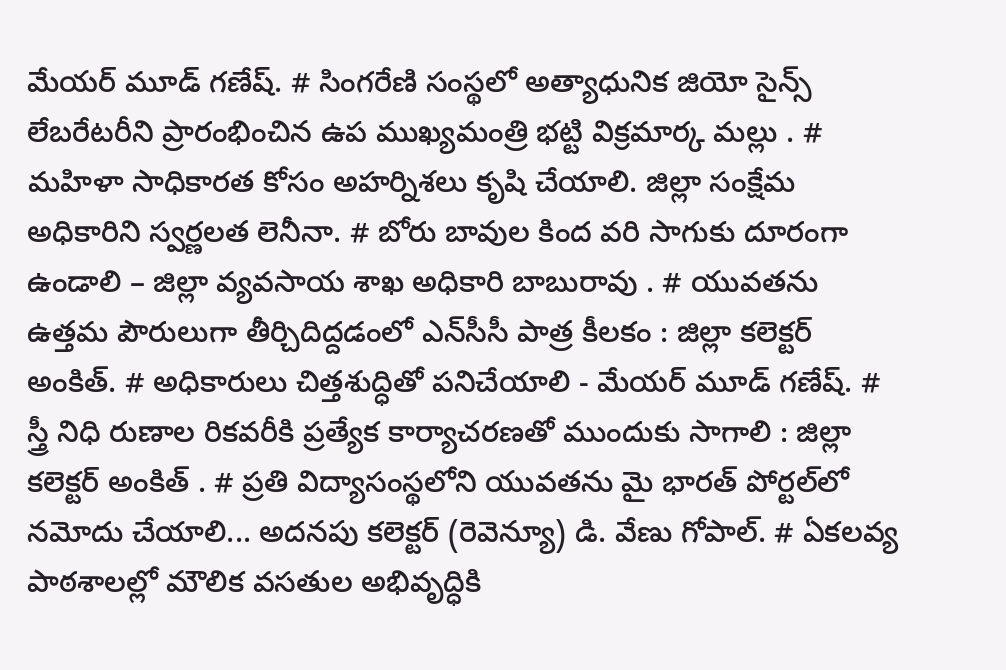మేయర్ మూడ్ గణేష్. # సింగరేణి సంస్థలో అత్యాధునిక జియో సైన్స్ లేబరేటరీని ప్రారంభించిన ఉప ముఖ్యమంత్రి భట్టి విక్రమార్క మల్లు . # మహిళా సాధికారత కోసం అహర్నిశలు కృషి చేయాలి. జిల్లా సంక్షేమ అధికారిని స్వర్ణలత లెనీనా. # బోరు బావుల కింద వరి సాగుకు దూరంగా ఉండాలి – జిల్లా వ్యవసాయ శాఖ అధికారి బాబురావు . # యువతను ఉత్తమ పౌరులుగా తీర్చిదిద్దడంలో ఎన్‌సీసీ పాత్ర కీలకం : జిల్లా కలెక్టర్ అంకిత్. # అధికారులు చిత్తశుద్ధితో పనిచేయాలి - మేయర్ మూడ్ గణేష్. # స్త్రీ నిధి రుణాల రికవరీకి ప్రత్యేక కార్యాచరణతో ముందుకు సాగాలి : జిల్లా కలెక్టర్ అంకిత్ . # ప్రతి విద్యాసంస్థలోని యువతను మై భారత్ పోర్టల్‌లో నమోదు చేయాలి... అదనపు కలెక్టర్ (రెవెన్యూ) డి. వేణు గోపాల్. # ఏకలవ్య పాఠశాలల్లో మౌలిక వసతుల అభివృద్ధికి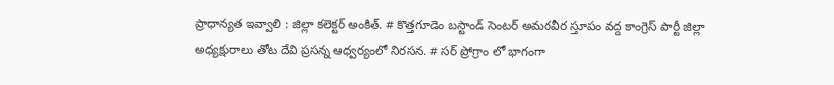ప్రాధాన్యత ఇవ్వాలి : జిల్లా కలెక్టర్ అంకిత్. # కొత్తగూడెం బస్టాండ్ సెంటర్ అమరవీర స్తూపం వద్ద కాంగ్రెస్ పార్టీ జిల్లా అధ్యక్షురాలు తోట దేవి ప్రసన్న ఆధ్వర్యంలో నిరసన. # సర్ ప్రోగ్రాం లో భాగంగా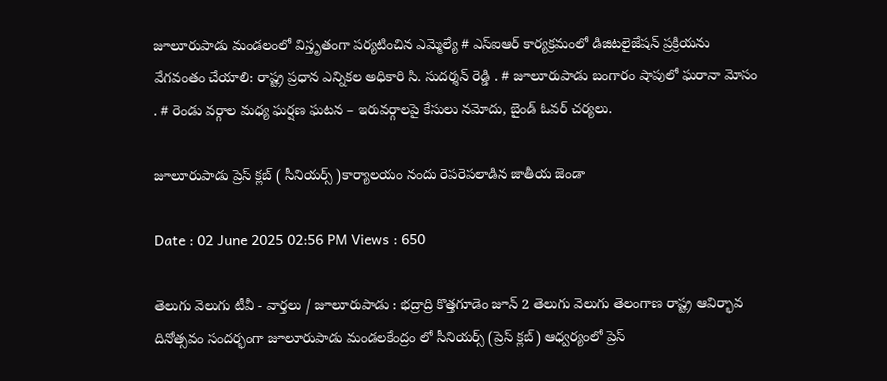జూలూరుపాడు మండలంలో విస్తృతంగా పర్యటించిన ఎమ్మెల్యే # ఎస్‌ఐఆర్ కార్యక్రమంలో డిజిటలైజేషన్ ప్రక్రియను వేగవంతం చేయాలి: రాష్ట్ర ప్రధాన ఎన్నికల అధికారి సి. సుదర్శన్ రెడ్డి . # జూలూరుపాడు బంగారం షాపులో ఘరానా మోసం . # రెండు వర్గాల మధ్య ఘర్షణ ఘటన – ఇరువర్గాలపై కేసులు నమోదు, బైండ్ ఓవర్ చర్యలు.

జూలూరుపాడు ప్రెస్ క్లబ్ ( సీనియర్స్ )కార్యాలయం నందు రెపరెపలాడిన జాతీయ జెండా

Date : 02 June 2025 02:56 PM Views : 650

తెలుగు వెలుగు టీవీ - వార్తలు / జూలూరుపాడు : భద్రాద్రి కొత్తగూడెం జూన్ 2 తెలుగు వెలుగు తెలంగాణ రాష్ట్ర ఆవిర్భావ దినోత్సవం సందర్భంగా జూలూరుపాడు మండలకేంద్రం లో సీనియర్స్ (ప్రెస్ క్లబ్) ఆధ్వర్యంలో ప్రెస్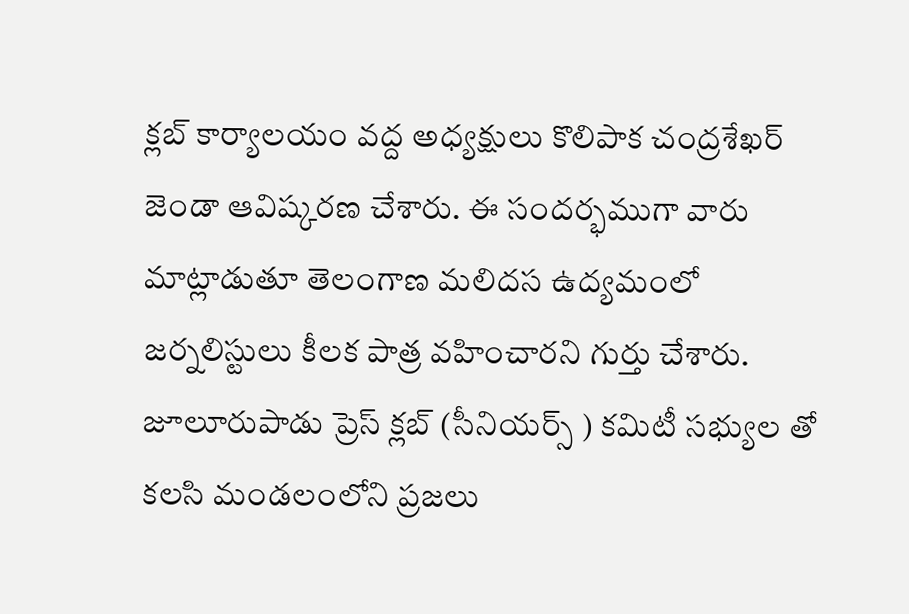క్లబ్ కార్యాలయం వద్ద అధ్యక్షులు కొలిపాక చంద్రశేఖర్ జెండా ఆవిష్కరణ చేశారు. ఈ సందర్భముగా వారు మాట్లాడుతూ తెలంగాణ మలిదస ఉద్యమంలో జర్నలిస్టులు కీలక పాత్ర వహించారని గుర్తు చేశారు. జూలూరుపాడు ప్రెస్ క్లబ్ (సీనియర్స్ ) కమిటీ సభ్యుల తో కలసి మండలంలోని ప్రజలు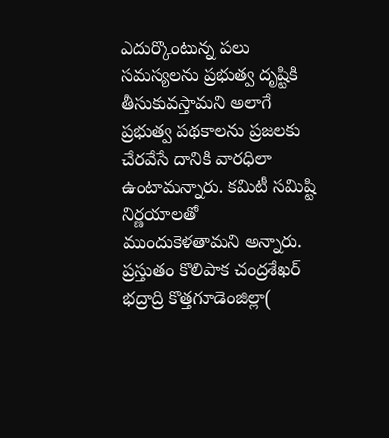ఎదుర్కొంటున్న పలు సమస్యలను ప్రభుత్వ దృష్టికి తీసుకువస్తామని అలాగే ప్రభుత్వ పథకాలను ప్రజలకు చేరవేసే దానికి వారధిలా ఉంటామన్నారు. కమిటీ సమిష్టి నిర్ణయాలతో ముందుకెళతామని అన్నారు. ప్రస్తుతం కొలిపాక చంద్రశేఖర్ భద్రాద్రి కొత్తగూడెంజిల్లా(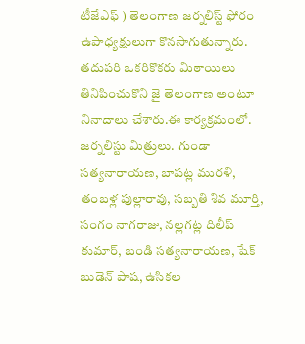టీజేఎఫ్ ) తెలంగాణ జర్నలిస్ట్ ఫోరం ఉపాధ్యక్షులుగా కొనసాగుతున్నారు. తదుపరి ఒకరికొకరు మిఠాయిలు తినిపించుకొని జై తెలంగాణ అంటూ నినాదాలు చేశారు.ఈ కార్యక్రమంలో. జర్నలిస్టు మిత్రులు. గుండా సత్యనారాయణ, బాపట్ల మురళి, తంబళ్ల పుల్లారావు, సబ్బతి శివ మూర్తి, సంగం నాగరాజు, నల్లగట్ల దిలీప్ కుమార్, బండి సత్యనారాయణ, షేక్ బుడెన్ పాష, ఉసికల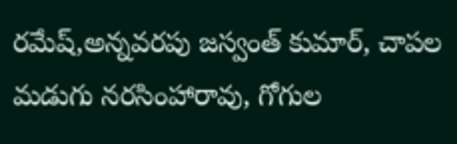రమేష్,అన్నవరపు జస్వంత్ కుమార్, చాపల మడుగు నరసింహారావు, గోగుల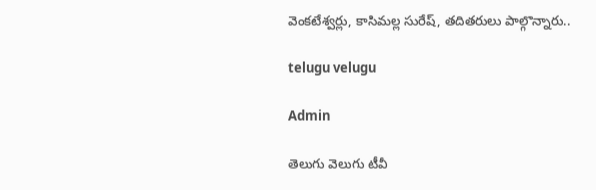వెంకటేశ్వర్లు, కాసిమల్ల సురేష్, తదితరులు పాల్గొన్నారు..

telugu velugu

Admin

తెలుగు వెలుగు టీవీ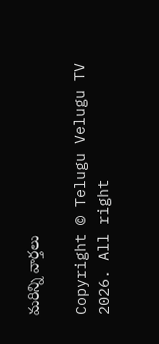మరిన్ని వార్తలు

Copyright © Telugu Velugu TV 2026. All right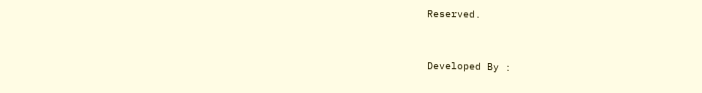Reserved.



Developed By :